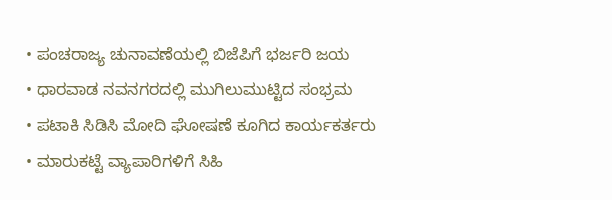• ಪಂಚರಾಜ್ಯ ಚುನಾವಣೆಯಲ್ಲಿ ಬಿಜೆಪಿಗೆ ಭರ್ಜರಿ ಜಯ
• ಧಾರವಾಡ ನವನಗರದಲ್ಲಿ ಮುಗಿಲುಮುಟ್ಟಿದ ಸಂಭ್ರಮ
• ಪಟಾಕಿ ಸಿಡಿಸಿ ಮೋದಿ ಘೋಷಣೆ ಕೂಗಿದ ಕಾರ್ಯಕರ್ತರು
• ಮಾರುಕಟ್ಟೆ ವ್ಯಾಪಾರಿಗಳಿಗೆ ಸಿಹಿ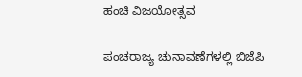ಹಂಚಿ ವಿಜಯೋತ್ಸವ

ಪಂಚರಾಜ್ಯ ಚುನಾವಣೆಗಳಲ್ಲಿ ಬಿಜೆಪಿ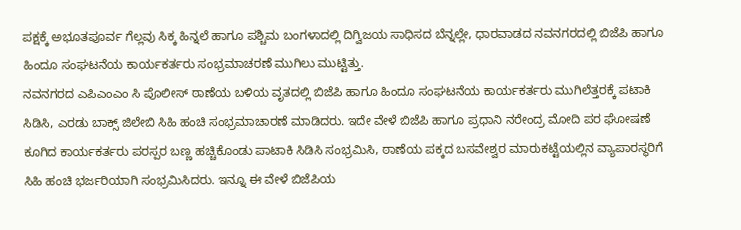ಪಕ್ಷಕ್ಕೆ ಅಭೂತಪೂರ್ವ ಗೆಲ್ಲವು ಸಿಕ್ಕ ಹಿನ್ನಲೆ ಹಾಗೂ ಪಶ್ಚಿಮ ಬಂಗಳಾದಲ್ಲಿ ದಿಗ್ವಿಜಯ ಸಾಧಿಸದ ಬೆನ್ನಲ್ಲೇ, ಧಾರವಾಡದ ನವನಗರದಲ್ಲಿ ಬಿಜೆಪಿ ಹಾಗೂ ಹಿಂದೂ ಸಂಘಟನೆಯ ಕಾರ್ಯಕರ್ತರು ಸಂಭ್ರಮಾಚರಣೆ ಮುಗಿಲು ಮುಟ್ಟಿತ್ತು.
ನವನಗರದ ಎಪಿಎಂಎಂ ಸಿ ಪೊಲೀಸ್ ಠಾಣೆಯ ಬಳಿಯ ವೃತದಲ್ಲಿ ಬಿಜೆಪಿ ಹಾಗೂ ಹಿಂದೂ ಸಂಘಟನೆಯ ಕಾರ್ಯಕರ್ತರು ಮುಗಿಲೆತ್ತರಕ್ಕೆ ಪಟಾಕಿ ಸಿಡಿಸಿ, ಎರಡು ಬಾಕ್ಸ್ ಜಿಲೇಬಿ ಸಿಹಿ ಹಂಚಿ ಸಂಭ್ರಮಾಚಾರಣೆ ಮಾಡಿದರು. ಇದೇ ವೇಳೆ ಬಿಜೆಪಿ ಹಾಗೂ ಪ್ರಧಾನಿ ನರೇಂದ್ರ ಮೋದಿ ಪರ ಘೋಷಣೆ ಕೂಗಿದ ಕಾರ್ಯಕರ್ತರು ಪರಸ್ಪರ ಬಣ್ಣ ಹಚ್ಚಿಕೊಂಡು ಪಾಟಾಕಿ ಸಿಡಿಸಿ ಸಂಭ್ರಮಿಸಿ, ಠಾಣೆಯ ಪಕ್ಕದ ಬಸವೇಶ್ವರ ಮಾರುಕಟ್ಟೆಯಲ್ಲಿನ ವ್ಯಾಪಾರಸ್ಥರಿಗೆ ಸಿಹಿ ಹಂಚಿ ಭರ್ಜರಿಯಾಗಿ ಸಂಭ್ರಮಿಸಿದರು. ಇನ್ನೂ ಈ ವೇಳೆ ಬಿಜೆಪಿಯ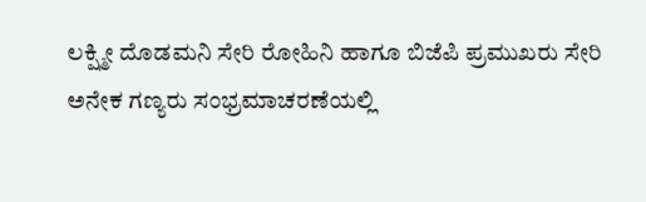ಲಕ್ಷ್ಮೀ ದೊಡಮನಿ ಸೇರಿ ರೋಹಿನಿ ಹಾಗೂ ಬಿಜೆಪಿ ಪ್ರಮುಖರು ಸೇರಿ ಅನೇಕ ಗಣ್ಯರು ಸಂಭ್ರಮಾಚರಣೆಯಲ್ಲಿ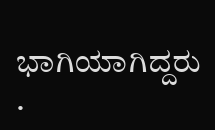ಭಾಗಿಯಾಗಿದ್ದರು .